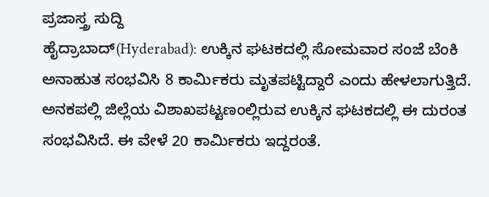ಪ್ರಜಾಸ್ತ್ರ ಸುದ್ದಿ
ಹೈದ್ರಾಬಾದ್(Hyderabad): ಉಕ್ಕಿನ ಘಟಕದಲ್ಲಿ ಸೋಮವಾರ ಸಂಜೆ ಬೆಂಕಿ ಅನಾಹುತ ಸಂಭವಿಸಿ 8 ಕಾರ್ಮಿಕರು ಮೃತಪಟ್ಟಿದ್ದಾರೆ ಎಂದು ಹೇಳಲಾಗುತ್ತಿದೆ. ಅನಕಪಲ್ಲಿ ಜಿಲ್ಲೆಯ ವಿಶಾಖಪಟ್ಟಣಂಲ್ಲಿರುವ ಉಕ್ಕಿನ ಘಟಕದಲ್ಲಿ ಈ ದುರಂತ ಸಂಭವಿಸಿದೆ. ಈ ವೇಳೆ 20 ಕಾರ್ಮಿಕರು ಇದ್ದರಂತೆ.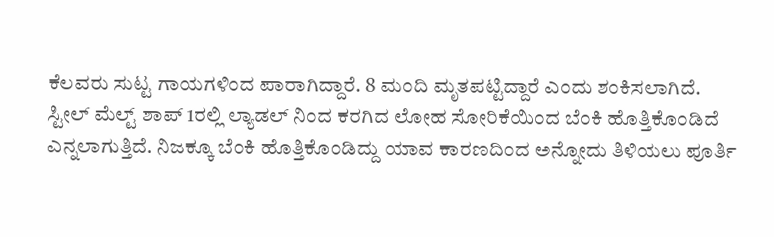ಕೆಲವರು ಸುಟ್ಟ ಗಾಯಗಳಿಂದ ಪಾರಾಗಿದ್ದಾರೆ. 8 ಮಂದಿ ಮೃತಪಟ್ಟಿದ್ದಾರೆ ಎಂದು ಶಂಕಿಸಲಾಗಿದೆ.
ಸ್ಟೀಲ್ ಮೆಲ್ಟ್ ಶಾಪ್ 1ರಲ್ಲಿ ಲ್ಯಾಡಲ್ ನಿಂದ ಕರಗಿದ ಲೋಹ ಸೋರಿಕೆಯಿಂದ ಬೆಂಕಿ ಹೊತ್ತಿಕೊಂಡಿದೆ ಎನ್ನಲಾಗುತ್ತಿದೆ. ನಿಜಕ್ಕೂ ಬೆಂಕಿ ಹೊತ್ತಿಕೊಂಡಿದ್ದು ಯಾವ ಕಾರಣದಿಂದ ಅನ್ನೋದು ತಿಳಿಯಲು ಪೂರ್ತಿ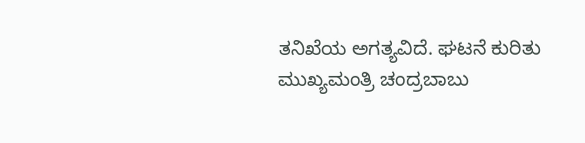ತನಿಖೆಯ ಅಗತ್ಯವಿದೆ. ಘಟನೆ ಕುರಿತು ಮುಖ್ಯಮಂತ್ರಿ ಚಂದ್ರಬಾಬು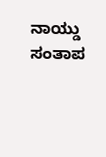ನಾಯ್ಡು ಸಂತಾಪ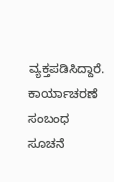ವ್ಯಕ್ತಪಡಿಸಿದ್ದಾರೆ. ಕಾರ್ಯಾಚರಣೆ ಸಂಬಂಧ ಸೂಚನೆ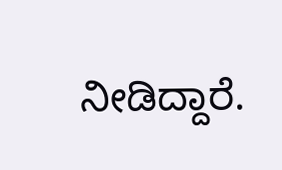ನೀಡಿದ್ದಾರೆ.